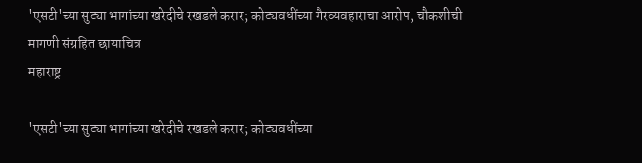'एसटी'च्या सुट्या भागांच्या खरेदीचे रखडले करार; कोट्यवधींच्या गैरव्यवहाराचा आरोप, चौकशीची मागणी संग्रहित छायाचित्र
महाराष्ट्र

'एसटी'च्या सुट्या भागांच्या खरेदीचे रखडले करार; कोट्यवधींच्या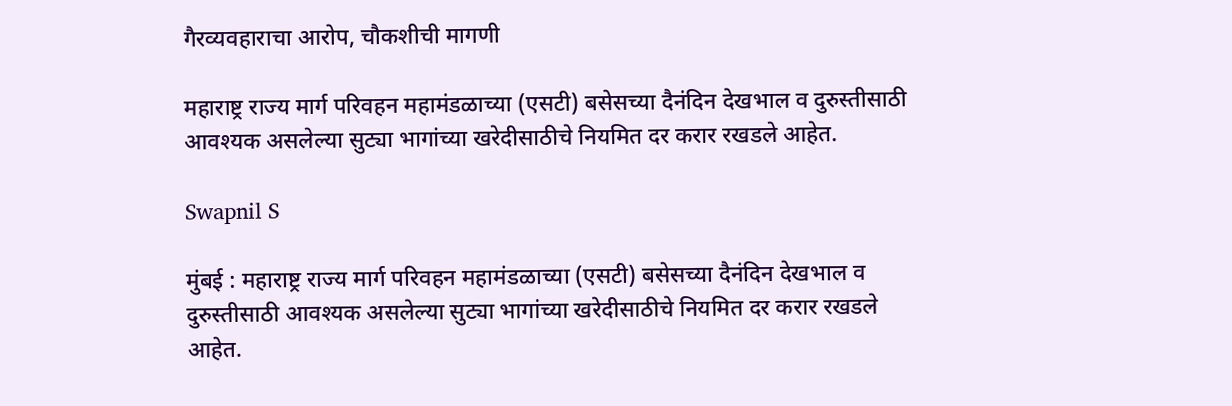गैरव्यवहाराचा आरोप, चौकशीची मागणी

महाराष्ट्र राज्य मार्ग परिवहन महामंडळाच्या (एसटी) बसेसच्या दैनंदिन देखभाल व दुरुस्तीसाठी आवश्यक असलेल्या सुट्या भागांच्या खरेदीसाठीचे नियमित दर करार रखडले आहेत.

Swapnil S

मुंबई : महाराष्ट्र राज्य मार्ग परिवहन महामंडळाच्या (एसटी) बसेसच्या दैनंदिन देखभाल व दुरुस्तीसाठी आवश्यक असलेल्या सुट्या भागांच्या खरेदीसाठीचे नियमित दर करार रखडले आहेत.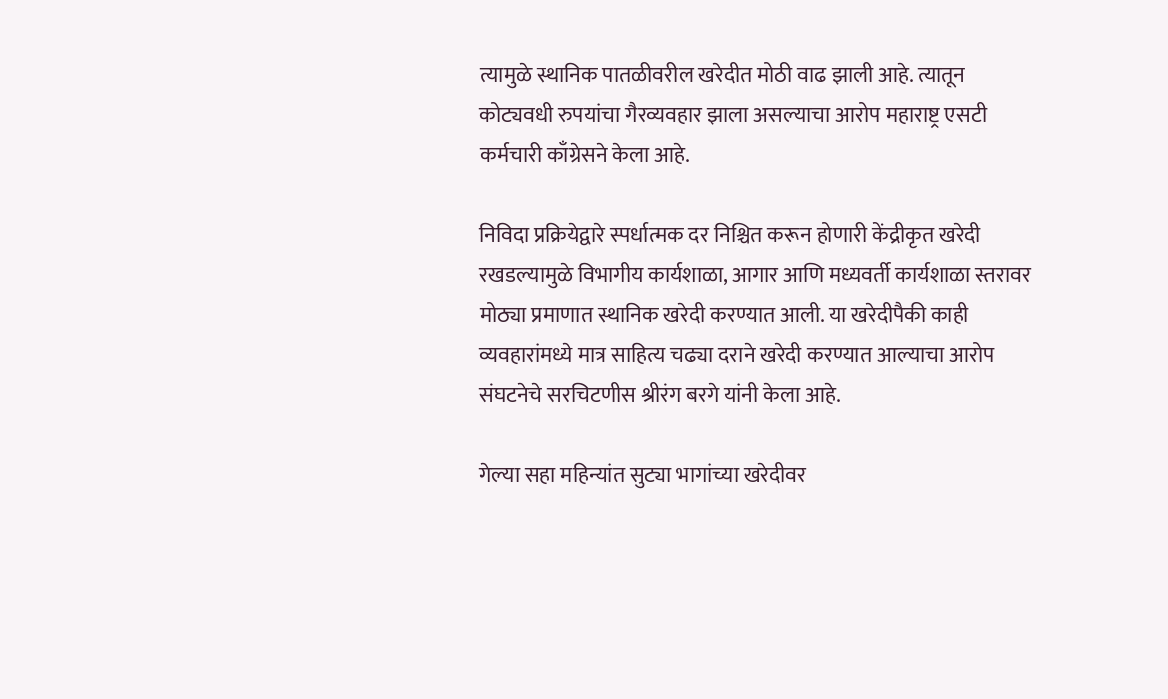त्यामुळे स्थानिक पातळीवरील खरेदीत मोठी वाढ झाली आहे. त्यातून कोट्यवधी रुपयांचा गैरव्यवहार झाला असल्याचा आरोप महाराष्ट्र एसटी कर्मचारी काँग्रेसने केला आहे.

निविदा प्रक्रियेद्वारे स्पर्धात्मक दर निश्चित करून होणारी केंद्रीकृत खरेदी रखडल्यामुळे विभागीय कार्यशाळा, आगार आणि मध्यवर्ती कार्यशाळा स्तरावर मोठ्या प्रमाणात स्थानिक खरेदी करण्यात आली. या खरेदीपैकी काही व्यवहारांमध्ये मात्र साहित्य चढ्या दराने खरेदी करण्यात आल्याचा आरोप संघटनेचे सरचिटणीस श्रीरंग बरगे यांनी केला आहे.

गेल्या सहा महिन्यांत सुट्या भागांच्या खरेदीवर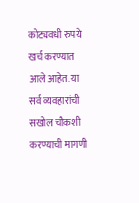कोट्यवधी रुपये खर्च करण्यात आले आहेत. या सर्व व्यवहारांची सखोल चौकशी करण्याची मागणी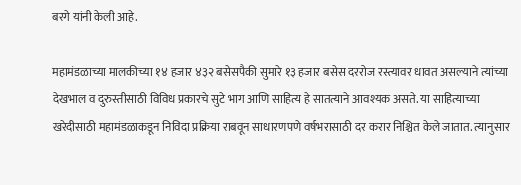बरगे यांनी केली आहे.

महामंडळाच्या मालकीच्या १४ हजार ४३२ बसेसपैकी सुमारे १३ हजार बसेस दररोज रस्त्यावर धावत असल्याने त्यांच्या देखभाल व दुरुस्तीसाठी विविध प्रकारचे सुटे भाग आणि साहित्य हे सातत्याने आवश्यक असते. या साहित्याच्या खरेदीसाठी महामंडळाकडून निविदा प्रक्रिया राबवून साधारणपणे वर्षभरासाठी दर करार निश्चित केले जातात. त्यानुसार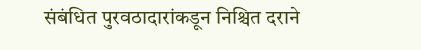संबंधित पुरवठादारांकडून निश्चित दराने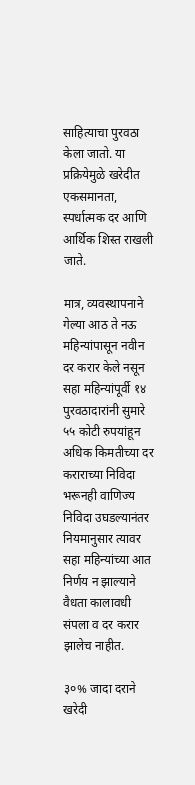साहित्याचा पुरवठा केला जातो. या प्रक्रियेमुळे खरेदीत एकसमानता, स्पर्धात्मक दर आणि आर्थिक शिस्त राखली जाते.

मात्र, व्यवस्थापनाने गेल्या आठ ते नऊ महिन्यांपासून नवीन दर करार केले नसून सहा महिन्यांपूर्वी १४ पुरवठादारांनी सुमारे ५५ कोटी रुपयांहून अधिक किमतीच्या दर कराराच्या निविदा भरूनही वाणिज्य निविदा उघडल्यानंतर नियमानुसार त्यावर सहा महिन्यांच्या आत निर्णय न झाल्याने वैधता कालावधी संपला व दर करार झालेच नाहीत.

३०% जादा दराने खरेदी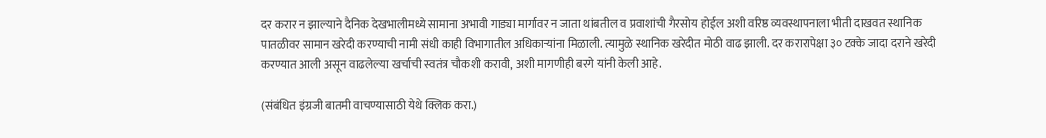दर करार न झाल्याने दैनिक देखभालीमध्ये सामाना अभावी गाड्या मार्गावर न जाता थांबतील व प्रवाशांची गैरसोय होईल अशी वरिष्ठ व्यवस्थापनाला भीती दाखवत स्थानिक पातळीवर सामान खरेदी करण्याची नामी संधी काही विभागातील अधिकाऱ्यांना मिळाली. त्यामुळे स्थानिक खरेदीत मोठी वाढ झाली. दर करारापेक्षा ३० टक्के जादा दराने खरेदी करण्यात आली असून वाढलेल्या खर्चाची स्वतंत्र चौकशी करावी, अशी मागणीही बरगे यांनी केली आहे.

(संबंधित इंग्रजी बातमी वाचण्यासाठी येथे क्लिक करा.)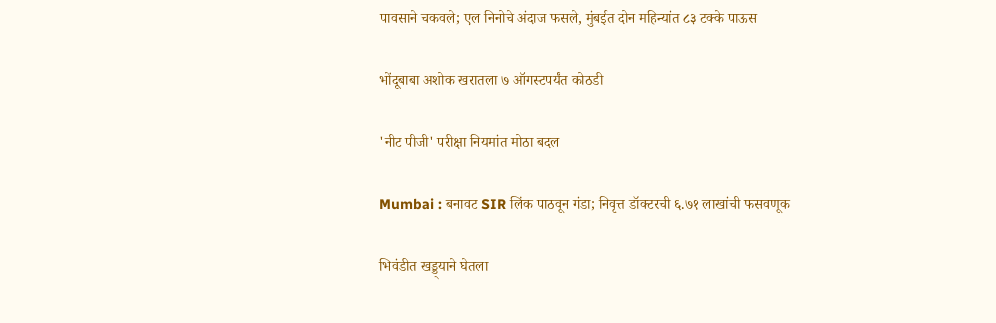पावसाने चकवले; एल निनोचे अंदाज फसले, मुंबईत दोन महिन्यांत ८३ टक्के पाऊस

भोंदूबाबा अशोक खरातला ७ ऑगस्टपर्यंत कोठडी

'नीट पीजी' परीक्षा नियमांत मोठा बदल

Mumbai : बनावट SIR लिंक पाठवून गंडा; निवृत्त डॉक्टरची ६.७१ लाखांची फसवणूक

भिवंडीत खड्ड्याने घेतला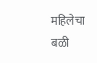महिलेचा बळी